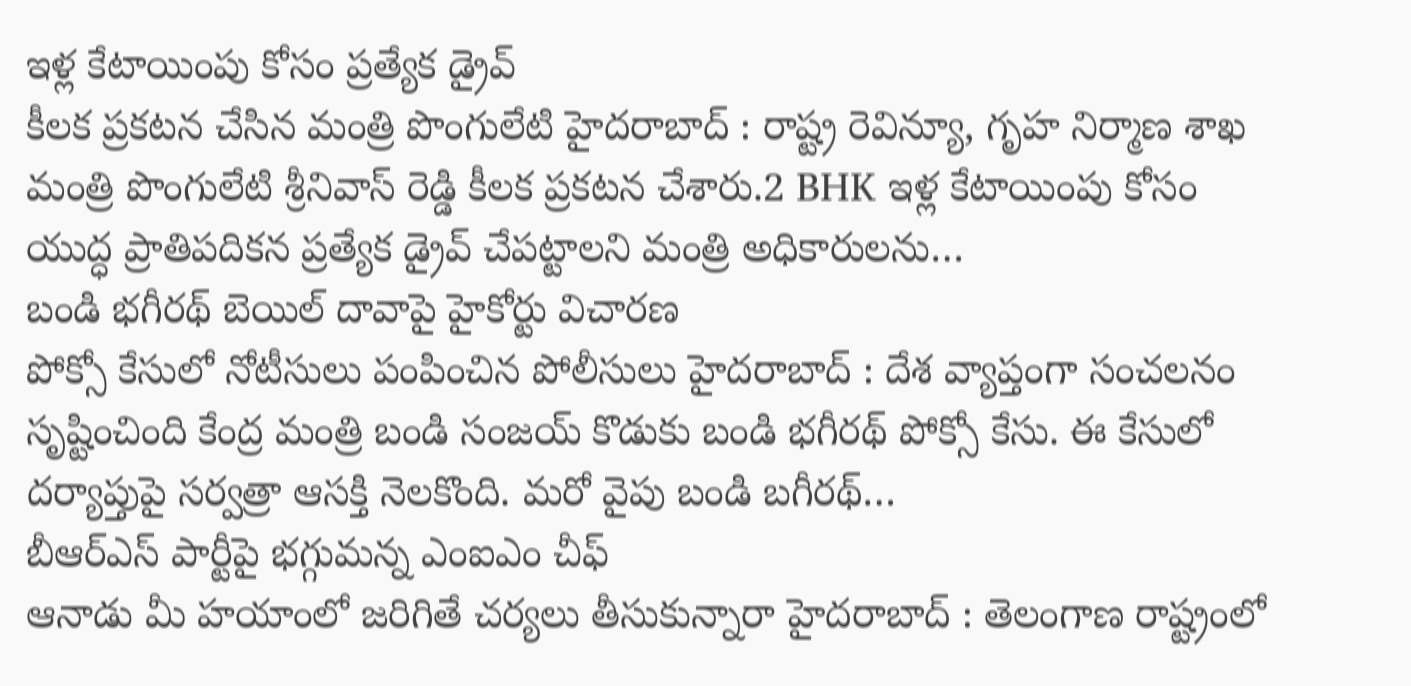ఇళ్ల కేటాయింపు కోసం ప్రత్యేక డ్రైవ్
కీలక ప్రకటన చేసిన మంత్రి పొంగులేటి హైదరాబాద్ : రాష్ట్ర రెవిన్యూ, గృహ నిర్మాణ శాఖ మంత్రి పొంగులేటి శ్రీనివాస్ రెడ్డి కీలక ప్రకటన చేశారు.2 BHK ఇళ్ల కేటాయింపు కోసం యుద్ధ ప్రాతిపదికన ప్రత్యేక డ్రైవ్ చేపట్టాలని మంత్రి అధికారులను…
బండి భగీరథ్ బెయిల్ దావాపై హైకోర్టు విచారణ
పోక్సో కేసులో నోటీసులు పంపించిన పోలీసులు హైదరాబాద్ : దేశ వ్యాప్తంగా సంచలనం సృష్టించింది కేంద్ర మంత్రి బండి సంజయ్ కొడుకు బండి భగీరథ్ పోక్సో కేసు. ఈ కేసులో దర్యాప్తుపై సర్వత్రా ఆసక్తి నెలకొంది. మరో వైపు బండి బగీరథ్…
బీఆర్ఎస్ పార్టీపై భగ్గుమన్న ఎంఐఎం చీఫ్
ఆనాడు మీ హయాంలో జరిగితే చర్యలు తీసుకున్నారా హైదరాబాద్ : తెలంగాణ రాష్ట్రంలో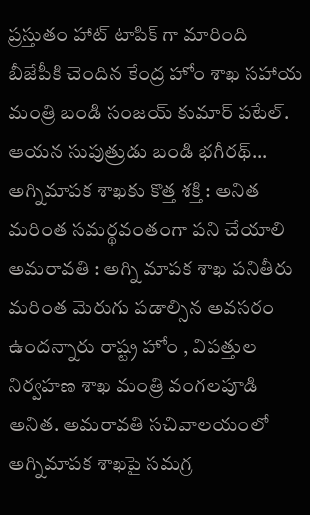ప్రస్తుతం హాట్ టాపిక్ గా మారింది బీజేపీకి చెందిన కేంద్ర హోం శాఖ సహాయ మంత్రి బండి సంజయ్ కుమార్ పటేల్. ఆయన సుపుత్రుడు బండి భగీరథ్…
అగ్నిమాపక శాఖకు కొత్త శక్తి : అనిత
మరింత సమర్థవంతంగా పని చేయాలి అమరావతి : అగ్ని మాపక శాఖ పనితీరు మరింత మెరుగు పడాల్సిన అవసరం ఉందన్నారు రాష్ట్ర హోం , విపత్తుల నిర్వహణ శాఖ మంత్రి వంగలపూడి అనిత. అమరావతి సచివాలయంలో అగ్నిమాపక శాఖపై సమగ్ర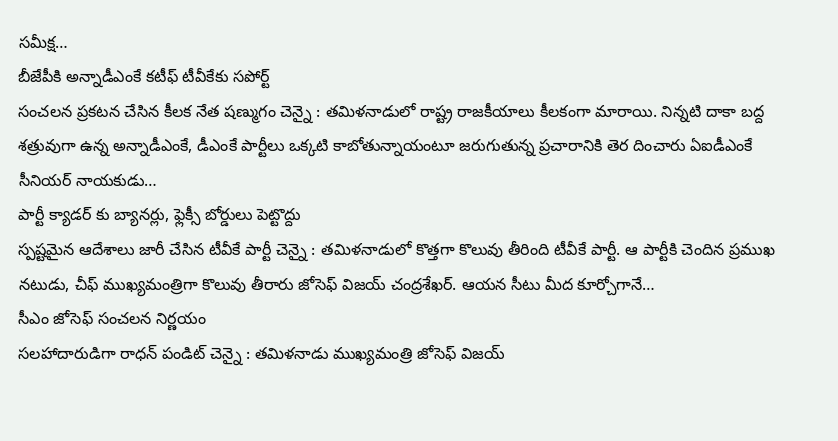సమీక్ష…
బీజేపీకి అన్నాడీఎంకే కటీఫ్ టీవీకేకు సపోర్ట్
సంచలన ప్రకటన చేసిన కీలక నేత షణ్ముగం చెన్నై : తమిళనాడులో రాష్ట్ర రాజకీయాలు కీలకంగా మారాయి. నిన్నటి దాకా బద్ద శత్రువుగా ఉన్న అన్నాడీఎంకే, డీఎంకే పార్టీలు ఒక్కటి కాబోతున్నాయంటూ జరుగుతున్న ప్రచారానికి తెర దించారు ఏఐడీఎంకే సీనియర్ నాయకుడు…
పార్టీ క్యాడర్ కు బ్యానర్లు, ఫ్లెక్సీ బోర్డులు పెట్టొద్దు
స్పష్టమైన ఆదేశాలు జారీ చేసిన టీవీకే పార్టీ చెన్నై : తమిళనాడులో కొత్తగా కొలువు తీరింది టీవీకే పార్టీ. ఆ పార్టీకి చెందిన ప్రముఖ నటుడు, చీఫ్ ముఖ్యమంత్రిగా కొలువు తీరారు జోసెఫ్ విజయ్ చంద్రశేఖర్. ఆయన సీటు మీద కూర్చోగానే…
సీఎం జోసెఫ్ సంచలన నిర్ణయం
సలహాదారుడిగా రాధన్ పండిట్ చెన్నై : తమిళనాడు ముఖ్యమంత్రి జోసెఫ్ విజయ్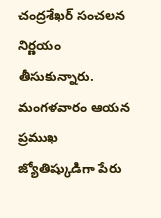చంద్రశేఖర్ సంచలన నిర్ణయం తీసుకున్నారు. మంగళవారం ఆయన ప్రముఖ జ్యోతిష్కుడిగా పేరు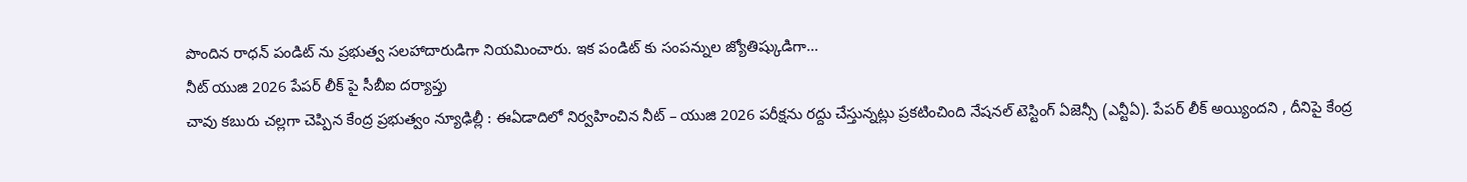పొందిన రాధన్ పండిట్ ను ప్రభుత్వ సలహాదారుడిగా నియమించారు. ఇక పండిట్ కు సంపన్నుల జ్యోతిష్కుడిగా…
నీట్ యుజి 2026 పేపర్ లీక్ పై సీబీఐ దర్యాప్తు
చావు కబురు చల్లగా చెప్పిన కేంద్ర ప్రభుత్వం న్యూఢిల్లీ : ఈఏడాదిలో నిర్వహించిన నీట్ – యుజి 2026 పరీక్షను రద్దు చేస్తున్నట్లు ప్రకటించింది నేషనల్ టెస్టింగ్ ఏజెన్సీ (ఎన్టీఏ). పేపర్ లీక్ అయ్యిందని , దీనిపై కేంద్ర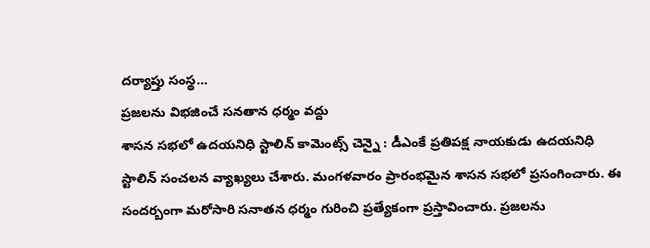దర్యాప్తు సంస్థ…
ప్రజలను విభజించే సనతాన ధర్మం వద్దు
శాసన సభలో ఉదయనిధి స్టాలిన్ కామెంట్స్ చెన్నై : డీఎంకే ప్రతిపక్ష నాయకుడు ఉదయనిధి స్టాలిన్ సంచలన వ్యాఖ్యలు చేశారు. మంగళవారం ప్రారంభమైన శాసన సభలో ప్రసంగించారు. ఈ సందర్బంగా మరోసారి సనాతన ధర్మం గురించి ప్రత్యేకంగా ప్రస్తావించారు. ప్రజలను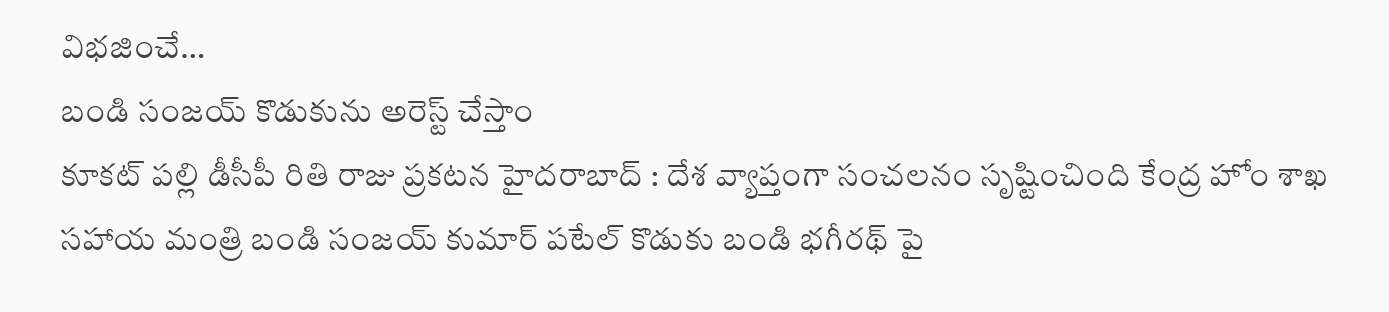విభజించే…
బండి సంజయ్ కొడుకును అరెస్ట్ చేస్తాం
కూకట్ పల్లి డీసీపీ రితి రాజు ప్రకటన హైదరాబాద్ : దేశ వ్యాప్తంగా సంచలనం సృష్టించింది కేంద్ర హోం శాఖ సహాయ మంత్రి బండి సంజయ్ కుమార్ పటేల్ కొడుకు బండి భగీరథ్ పై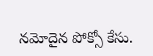నమోదైన పోక్సో కేసు.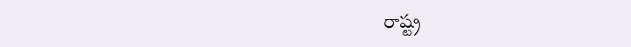రాష్ట్ర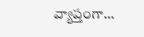వ్యాప్తంగా…